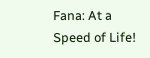Fana: At a Speed of Life!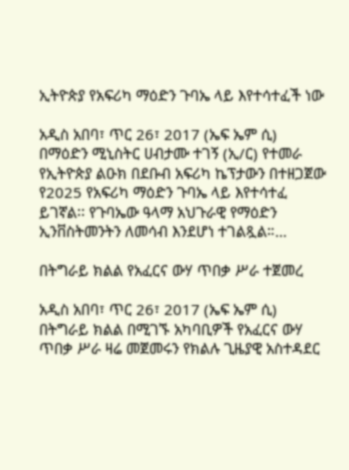ኢትዮጵያ የአፍሪካ ማዕድን ጉባኤ ላይ እየተሳተፈች ነው

አዲስ አበባ፣ ጥር 26፣ 2017 (ኤፍ ኤም ሲ) በማዕድን ሚኒስትር ሀብታሙ ተገኝ (ኢ/ር) የተመራ የኢትዮጵያ ልዑክ በደቡብ አፍሪካ ኬፕታውን በተዘጋጀው የ2025 የአፍሪካ ማዕድን ጉባኤ ላይ እየተሳተፈ ይገኛል፡፡ የጉባኤው ዓላማ አህጉራዊ የማዕድን ኢንቨስትመንትን ለመሳብ እንደሆነ ተገልጿል።…

በትግራይ ክልል የአፈርና ውሃ ጥበቃ ሥራ ተጀመረ

አዲስ አበባ፣ ጥር 26፣ 2017 (ኤፍ ኤም ሲ) በትግራይ ክልል በሚገኙ አካባቢዎች የአፈርና ውሃ ጥበቃ ሥራ ዛሬ መጀመሩን የክልሉ ጊዜያዊ አስተዳደር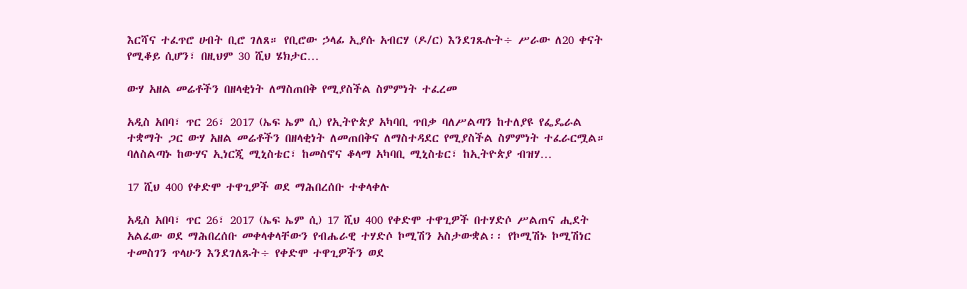እርሻና ተፈጥሮ ሀብት ቢሮ ገለጸ። የቢሮው ኃላፊ ኢያሱ አብርሃ (ዶ/ር) እንደገጹሉት÷ ሥራው ለ20 ቀናት የሚቆይ ሲሆን፣ በዚህም 30 ሺህ ሄክታር…

ውሃ አዘል መሬቶችን በዘላቂነት ለማስጠበቅ የሚያስችል ስምምነት ተፈረመ

አዲስ አበባ፣ ጥር 26፣ 2017 (ኤፍ ኤም ሲ) የኢትዮጵያ አካባቢ ጥበቃ ባለሥልጣን ከተለያዩ የፌዴራል ተቋማት ጋር ውሃ አዘል መሬቶችን በዘላቂነት ለመጠበቅና ለማስተዳደር የሚያስችል ስምምነት ተፈራርሟል። ባለስልጣኑ ከውሃና ኢነርጂ ሚኒስቴር፣ ከመስኖና ቆላማ አካባቢ ሚኒስቴር፣ ከኢትዮጵያ ብዝሃ…

17 ሺህ 400 የቀድሞ ተዋጊዎች ወደ ማሕበረሰቡ ተቀላቀሉ

አዲስ አበባ፣ ጥር 26፣ 2017 (ኤፍ ኤም ሲ) 17 ሺህ 400 የቀድሞ ተዋጊዎች በተሃድሶ ሥልጠና ሒደት አልፈው ወደ ማሕበረሰቡ መቀላቀላቸውን የብሔራዊ ተሃድሶ ኮሚሽን አስታውቋል፡፡ የኮሚሽኑ ኮሚሽነር ተመስገን ጥላሁን እንደገለጹት÷ የቀድሞ ተዋጊዎችን ወደ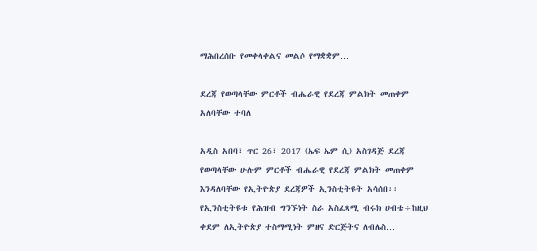ማሕበረሰቡ የመቀላቀልና መልሶ የማቋቋም…

ደረጃ የወጣላቸው ምርቶች ብሔራዊ የደረጃ ምልክት መጠቀም አለባቸው ተባለ

አዲስ አበባ፣ ጥር 26፣ 2017 (ኤፍ ኤም ሲ) አስገዳጅ ደረጃ የወጣላቸው ሁሉም ምርቶች ብሔራዊ የደረጃ ምልክት መጠቀም እንዳለባቸው የኢትዮጵያ ደረጃዎች ኢንስቲትዩት አሳሰበ፡፡ የኢንስቲትዩቱ የሕዝብ ግንኙነት ስራ አስፈጻሚ ብሩክ ሀብቴ÷ከዚህ ቀደም ለኢትዮጵያ ተስማሚነት ምዘና ድርጅትና ለብሌስ…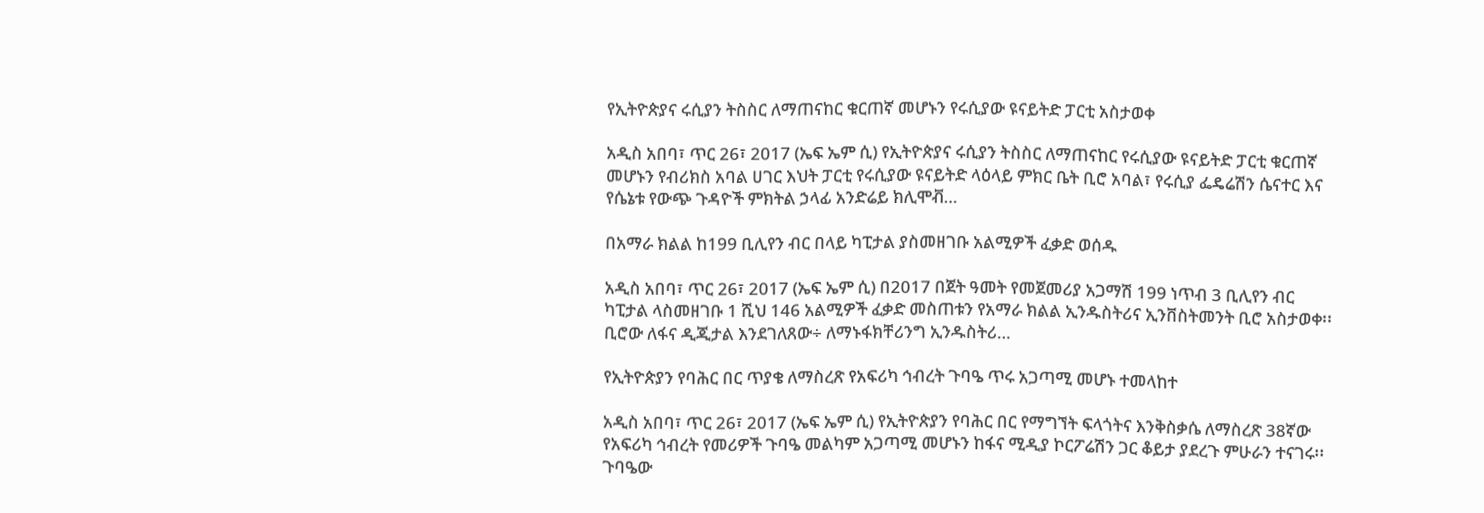የኢትዮጵያና ሩሲያን ትስስር ለማጠናከር ቁርጠኛ መሆኑን የሩሲያው ዩናይትድ ፓርቲ አስታወቀ

አዲስ አበባ፣ ጥር 26፣ 2017 (ኤፍ ኤም ሲ) የኢትዮጵያና ሩሲያን ትስስር ለማጠናከር የሩሲያው ዩናይትድ ፓርቲ ቁርጠኛ መሆኑን የብሪክስ አባል ሀገር እህት ፓርቲ የሩሲያው ዩናይትድ ላዕላይ ምክር ቤት ቢሮ አባል፣ የሩሲያ ፌዴሬሽን ሴናተር እና የሴኔቱ የውጭ ጉዳዮች ምክትል ኃላፊ አንድሬይ ክሊሞቭ…

በአማራ ክልል ከ199 ቢሊየን ብር በላይ ካፒታል ያስመዘገቡ አልሚዎች ፈቃድ ወሰዱ

አዲስ አበባ፣ ጥር 26፣ 2017 (ኤፍ ኤም ሲ) በ2017 በጀት ዓመት የመጀመሪያ አጋማሽ 199 ነጥብ 3 ቢሊየን ብር ካፒታል ላስመዘገቡ 1 ሺህ 146 አልሚዎች ፈቃድ መስጠቱን የአማራ ክልል ኢንዱስትሪና ኢንቨስትመንት ቢሮ አስታወቀ፡፡ ቢሮው ለፋና ዲጂታል እንደገለጸው÷ ለማኑፋክቸሪንግ ኢንዱስትሪ…

የኢትዮጵያን የባሕር በር ጥያቄ ለማስረጽ የአፍሪካ ኅብረት ጉባዔ ጥሩ አጋጣሚ መሆኑ ተመላከተ

አዲስ አበባ፣ ጥር 26፣ 2017 (ኤፍ ኤም ሲ) የኢትዮጵያን የባሕር በር የማግኘት ፍላጎትና እንቅስቃሴ ለማስረጽ 38ኛው የአፍሪካ ኅብረት የመሪዎች ጉባዔ መልካም አጋጣሚ መሆኑን ከፋና ሚዲያ ኮርፖሬሽን ጋር ቆይታ ያደረጉ ምሁራን ተናገሩ፡፡ ጉባዔው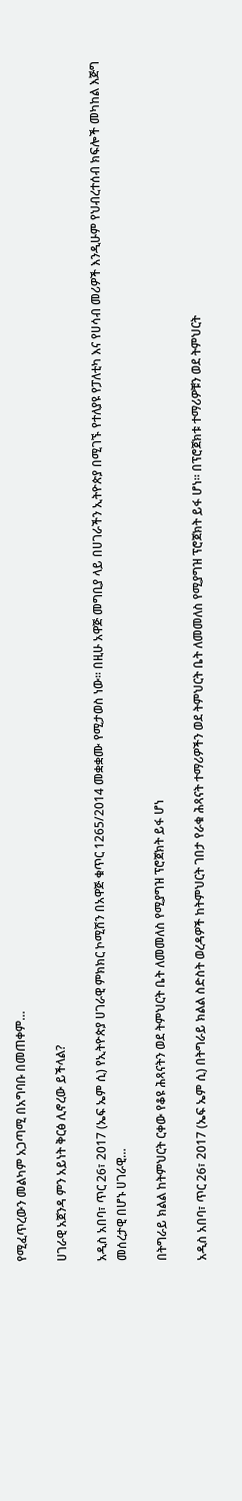የሚፈጥረውን መልካም አጋጣሚ በአግባቡ በመጠቀም…

ሀገራዊ አጀንዳ ምን አይነት ቅርፅ ሊኖረው ይችላል?

አዲስ አበባ፣ ጥር 26፣ 2017 (ኤፍ ኤም ሲ) የኢትዮጵያ ሀገራዊ ምክክር ኮሚሽን በአዋጅ ቁጥር 1265/2014 መቋቋሙ የሚታወስ ነው፡፡ በዚሁ አዋጅ መግቢያ ላይ በሀገራችን ኢትዮጵያ በሚገኙ የተለያዩ የፓለቲካ እና የሀሳብ መሪዎች እንዲሁም የህብረተሰብ ክፍሎች መካከል እጅግ መሰረታዊ በሆኑ ሀገራዊ…

በትግራይ ክልል ከትምህርት ርቀው የቆዩ ሕጻናትን ወደ ትምህርት ቤት ለመመለስ የሚያግዝ ፕሮጀክት ይፋ ሆነ

አዲስ አበባ፣ ጥር 26፣ 2017 (ኤፍ ኤም ሲ) በትግራይ ክልል ስድስት ወረዳዎች ከትምህርት ገበታ የራቁ ሕጻናት ተማሪዎችን ወደ ትምህርት ቤት ለመመለስ የሚያግዝ ፕሮጀክት ይፋ ሆነ። በፕሮጀክቱ ተማሪዎቹን ወደ ትምህርት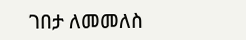ገበታ ለመመለስ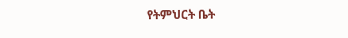የትምህርት ቤት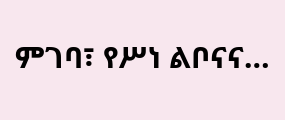ምገባ፣ የሥነ ልቦናና…